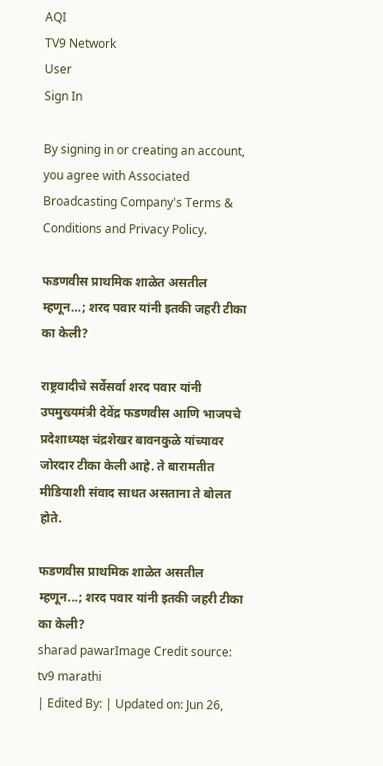AQI
TV9 Network
User
Sign In

By signing in or creating an account, you agree with Associated Broadcasting Company's Terms & Conditions and Privacy Policy.

फडणवीस प्राथमिक शाळेत असतील म्हणून…; शरद पवार यांनी इतकी जहरी टीका का केली?

राष्ट्रवादीचे सर्वेसर्वा शरद पवार यांनी उपमुख्यमंत्री देवेंद्र फडणवीस आणि भाजपचे प्रदेशाध्यक्ष चंद्रशेखर बावनकुळे यांच्यावर जोरदार टीका केली आहे. ते बारामतीत मीडियाशी संवाद साधत असताना ते बोलत होते.

फडणवीस प्राथमिक शाळेत असतील म्हणून...; शरद पवार यांनी इतकी जहरी टीका का केली?
sharad pawarImage Credit source: tv9 marathi
| Edited By: | Updated on: Jun 26,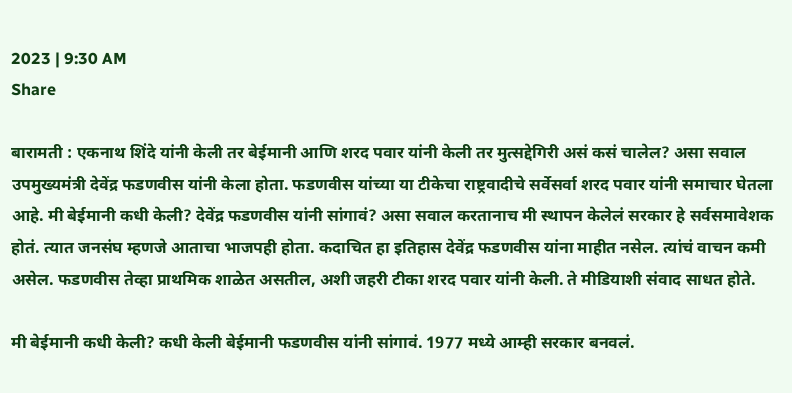2023 | 9:30 AM
Share

बारामती : एकनाथ शिंदे यांनी केली तर बेईमानी आणि शरद पवार यांनी केली तर मुत्सद्देगिरी असं कसं चालेल? असा सवाल उपमुख्यमंत्री देवेंद्र फडणवीस यांनी केला होता. फडणवीस यांच्या या टीकेचा राष्ट्रवादीचे सर्वेसर्वा शरद पवार यांनी समाचार घेतला आहे. मी बेईमानी कधी केली? देवेंद्र फडणवीस यांनी सांगावं? असा सवाल करतानाच मी स्थापन केलेलं सरकार हे सर्वसमावेशक होतं. त्यात जनसंघ म्हणजे आताचा भाजपही होता. कदाचित हा इतिहास देवेंद्र फडणवीस यांना माहीत नसेल. त्यांचं वाचन कमी असेल. फडणवीस तेव्हा प्राथमिक शाळेत असतील, अशी जहरी टीका शरद पवार यांनी केली. ते मीडियाशी संवाद साधत होते.

मी बेईमानी कधी केली? कधी केली बेईमानी फडणवीस यांनी सांगावं. 1977 मध्ये आम्ही सरकार बनवलं.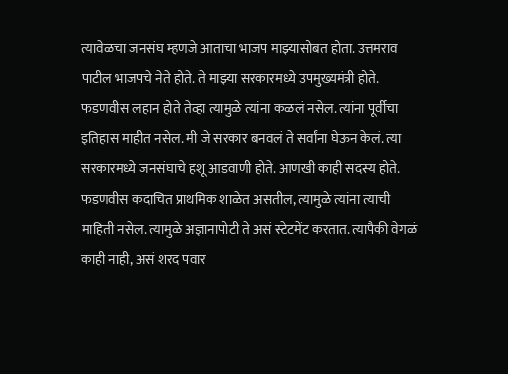त्यावेळचा जनसंघ म्हणजे आताचा भाजप माझ्यासोबत होता. उत्तमराव पाटील भाजपचे नेते होते. ते माझ्या सरकारमध्ये उपमुख्यमंत्री होते. फडणवीस लहान होते तेव्हा त्यामुळे त्यांना कळलं नसेल. त्यांना पूर्वीचा इतिहास माहीत नसेल. मी जे सरकार बनवलं ते सर्वांना घेऊन केलं. त्या सरकारमध्ये जनसंघाचे हशू आडवाणी होते. आणखी काही सदस्य होते. फडणवीस कदाचित प्राथमिक शाळेत असतील, त्यामुळे त्यांना त्याची माहिती नसेल. त्यामुळे अज्ञानापोटी ते असं स्टेटमेंट करतात. त्यापैकी वेगळं काही नाही, असं शरद पवार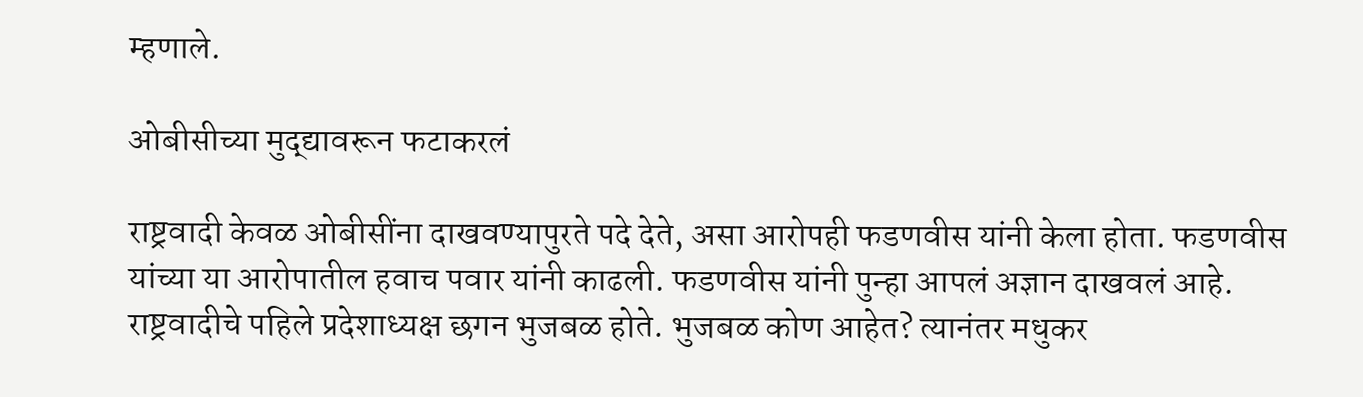म्हणाले.

ओबीसीच्या मुद्द्यावरून फटाकरलं

राष्ट्रवादी केवळ ओबीसींना दाखवण्यापुरते पदे देते, असा आरोपही फडणवीस यांनी केला होता. फडणवीस यांच्या या आरोपातील हवाच पवार यांनी काढली. फडणवीस यांनी पुन्हा आपलं अज्ञान दाखवलं आहे. राष्ट्रवादीचे पहिले प्रदेशाध्यक्ष छगन भुजबळ होते. भुजबळ कोण आहेत? त्यानंतर मधुकर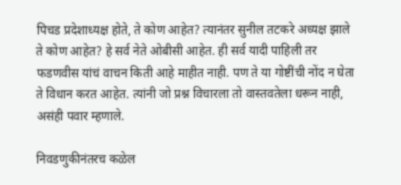पिचड प्रदेशाध्यक्ष होते, ते कोण आहेत? त्यानंतर सुनील तटकरे अध्यक्ष झाले ते कोण आहेत? हे सर्व नेते ओबीसी आहेत. ही सर्व यादी पाहिली तर फडणवीस यांचं वाचन किती आहे माहीत नाही. पण ते या गोष्टींची नोंद न घेता ते विधान करत आहेत. त्यांनी जो प्रश्न विचारला तो वास्तवतेला धरून नाही, असंही पवार म्हणाले.

निवडणुकीनंतरच कळेल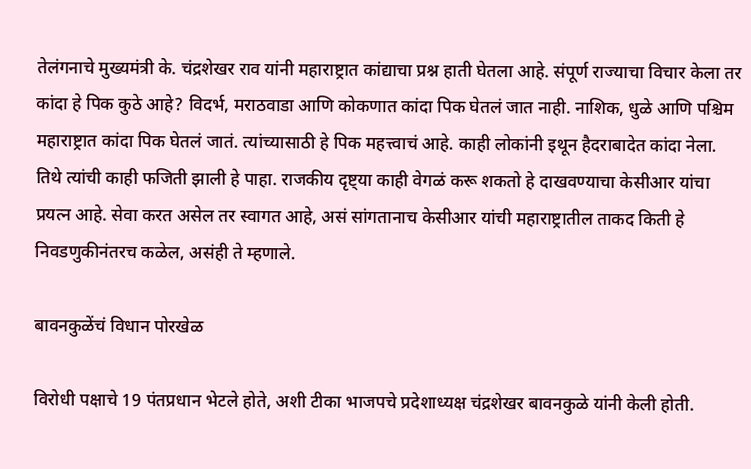तेलंगनाचे मुख्यमंत्री के. चंद्रशेखर राव यांनी महाराष्ट्रात कांद्याचा प्रश्न हाती घेतला आहे. संपूर्ण राज्याचा विचार केला तर कांदा हे पिक कुठे आहे? विदर्भ, मराठवाडा आणि कोकणात कांदा पिक घेतलं जात नाही. नाशिक, धुळे आणि पश्चिम महाराष्ट्रात कांदा पिक घेतलं जातं. त्यांच्यासाठी हे पिक महत्त्वाचं आहे. काही लोकांनी इथून हैदराबादेत कांदा नेला. तिथे त्यांची काही फजिती झाली हे पाहा. राजकीय दृष्ट्या काही वेगळं करू शकतो हे दाखवण्याचा केसीआर यांचा प्रयत्न आहे. सेवा करत असेल तर स्वागत आहे, असं सांगतानाच केसीआर यांची महाराष्ट्रातील ताकद किती हे निवडणुकीनंतरच कळेल, असंही ते म्हणाले.

बावनकुळेंचं विधान पोरखेळ

विरोधी पक्षाचे 19 पंतप्रधान भेटले होते, अशी टीका भाजपचे प्रदेशाध्यक्ष चंद्रशेखर बावनकुळे यांनी केली होती.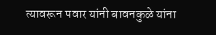त्यावरून पवार यांनी बावनकुळे यांना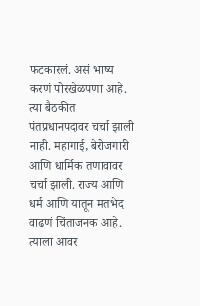फटकारलं. असं भाष्य करणं पोरखेळपणा आहे. त्या बैठकीत पंतप्रधानपदावर चर्चा झाली नाही. महागाई, बेरोजगारी आणि धार्मिक तणावावर चर्चा झाली. राज्य आणि धर्म आणि यातून मतभेद वाढणं चिंताजनक आहे. त्याला आवर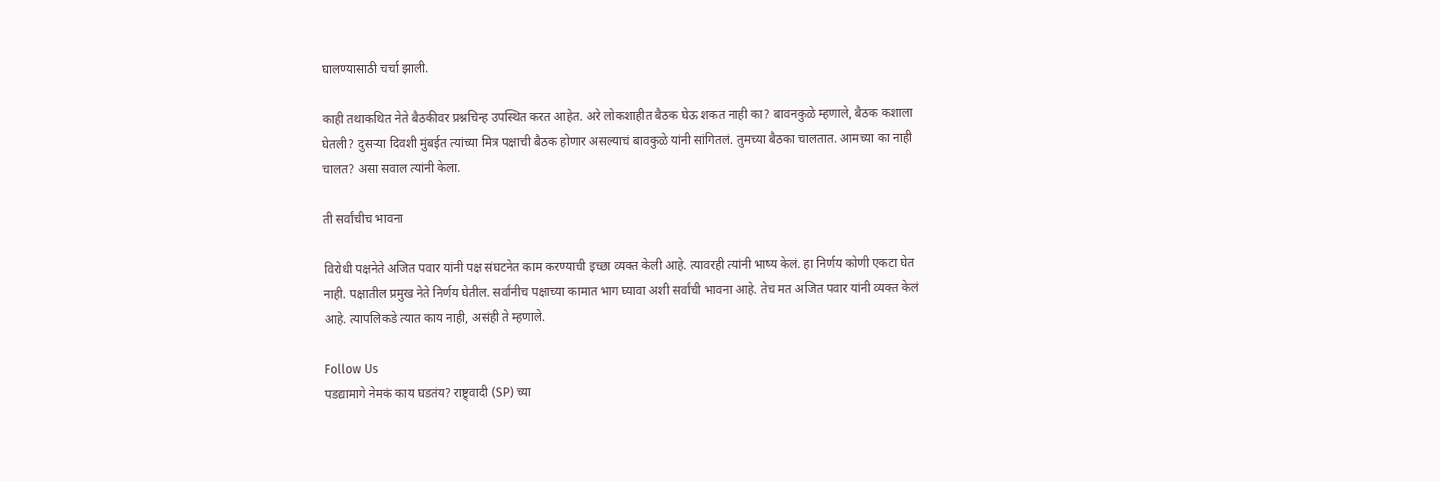घालण्यासाठी चर्चा झाली.

काही तथाकथित नेते बैठकीवर प्रश्नचिन्ह उपस्थित करत आहेत. अरे लोकशाहीत बैठक घेऊ शकत नाही का? बावनकुळे म्हणाले, बैठक कशाला घेतली? दुसऱ्या दिवशी मुंबईत त्यांच्या मित्र पक्षाची बैठक होणार असल्याचं बावकुळे यांनी सांगितलं. तुमच्या बैठका चालतात. आमच्या का नाही चालत? असा सवाल त्यांनी केला.

ती सर्वांचीच भावना

विरोधी पक्षनेते अजित पवार यांनी पक्ष संघटनेत काम करण्याची इच्छा व्यक्त केली आहे. त्यावरही त्यांनी भाष्य केलं. हा निर्णय कोणी एकटा घेत नाही. पक्षातील प्रमुख नेते निर्णय घेतील. सर्वांनीच पक्षाच्या कामात भाग घ्यावा अशी सर्वांची भावना आहे. तेच मत अजित पवार यांनी व्यक्त केलं आहे. त्यापलिकडे त्यात काय नाही, असंही ते म्हणाले.

Follow Us
पडद्यामागे नेमकं काय घडतंय? राष्ट्र्वादी (SP) च्या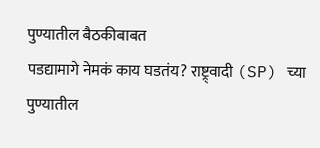पुण्यातील बैठकीबाबत
पडद्यामागे नेमकं काय घडतंय? राष्ट्र्वादी (SP) च्या पुण्यातील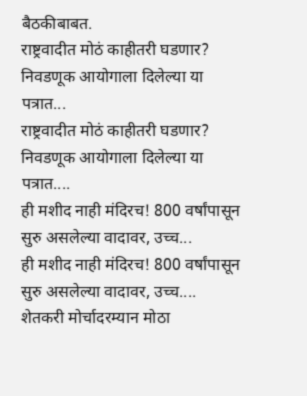बैठकीबाबत.
राष्ट्रवादीत मोठं काहीतरी घडणार? निवडणूक आयोगाला दिलेल्या या पत्रात...
राष्ट्रवादीत मोठं काहीतरी घडणार? निवडणूक आयोगाला दिलेल्या या पत्रात....
ही मशीद नाही मंदिरच! 800 वर्षांपासून सुरु असलेल्या वादावर, उच्च...
ही मशीद नाही मंदिरच! 800 वर्षांपासून सुरु असलेल्या वादावर, उच्च....
शेतकरी मोर्चादरम्यान मोठा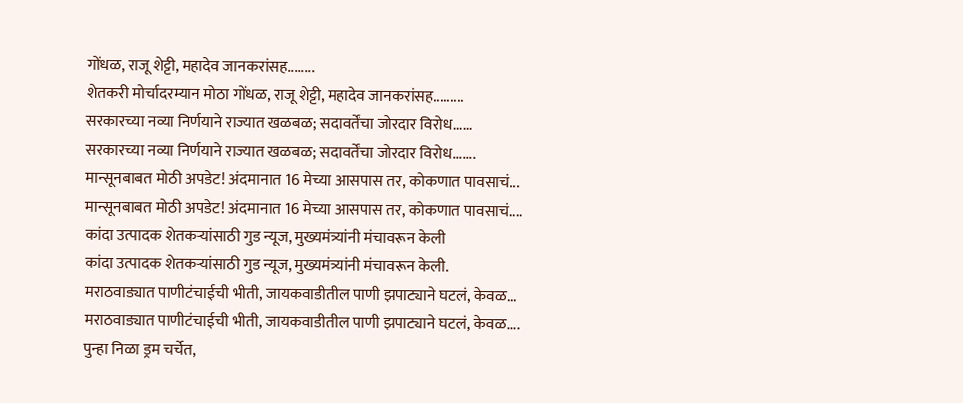गोंधळ, राजू शेट्टी, महादेव जानकरांसह........
शेतकरी मोर्चादरम्यान मोठा गोंधळ, राजू शेट्टी, महादेव जानकरांसह.........
सरकारच्या नव्या निर्णयाने राज्यात खळबळ; सदावर्तेंचा जोरदार विरोध......
सरकारच्या नव्या निर्णयाने राज्यात खळबळ; सदावर्तेंचा जोरदार विरोध.......
मान्सूनबाबत मोठी अपडेट! अंदमानात 16 मेच्या आसपास तर, कोकणात पावसाचं...
मान्सूनबाबत मोठी अपडेट! अंदमानात 16 मेच्या आसपास तर, कोकणात पावसाचं....
कांदा उत्पादक शेतकऱ्यांसाठी गुड न्यूज, मुख्यमंत्र्यांनी मंचावरून केली
कांदा उत्पादक शेतकऱ्यांसाठी गुड न्यूज, मुख्यमंत्र्यांनी मंचावरून केली.
मराठवाड्यात पाणीटंचाईची भीती, जायकवाडीतील पाणी झपाट्याने घटलं, केवळ...
मराठवाड्यात पाणीटंचाईची भीती, जायकवाडीतील पाणी झपाट्याने घटलं, केवळ....
पुन्हा निळा ड्रम चर्चेत,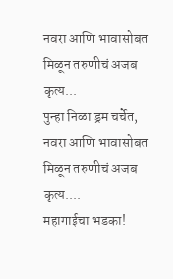नवरा आणि भावासोबत मिळून तरुणीचं अजब कृत्य...
पुन्हा निळा ड्रम चर्चेत, नवरा आणि भावासोबत मिळून तरुणीचं अजब कृत्य....
महागाईचा भडका!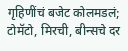गृहिणींचं बजेट कोलमडलं; टोमॅटो, मिरची, बीन्सचे दर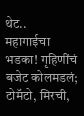थेट..
महागाईचा भडका! गृहिणींचं बजेट कोलमडलं; टोमॅटो, मिरची,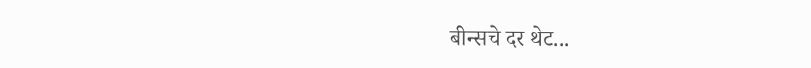बीन्सचे दर थेट...